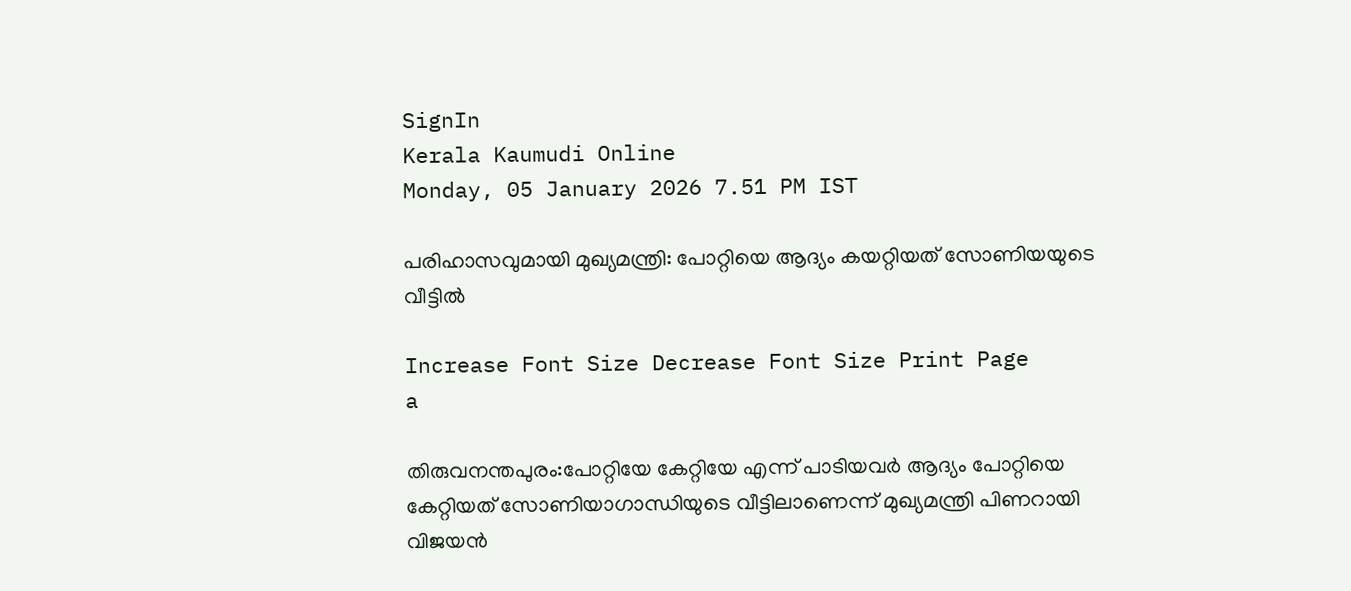SignIn
Kerala Kaumudi Online
Monday, 05 January 2026 7.51 PM IST

പരിഹാസവുമായി മുഖ്യമന്ത്രി: പോറ്റിയെ ആദ്യം കയറ്റിയത് സോണിയയുടെ വീട്ടിൽ

Increase Font Size Decrease Font Size Print Page
a

തിരുവനന്തപുരം:പോറ്റിയേ കേറ്റിയേ എന്ന് പാടിയവർ ആദ്യം പോറ്റിയെ കേറ്റിയത് സോണിയാഗാന്ധിയുടെ വീട്ടിലാണെന്ന് മുഖ്യമന്ത്രി പിണറായി വിജയൻ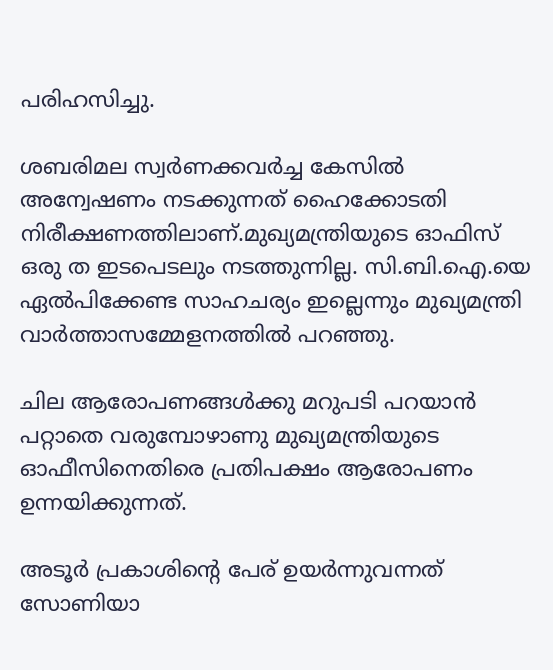പരിഹസിച്ചു.

ശബരിമല സ്വർണക്കവർച്ച കേസിൽ അന്വേഷണം നടക്കുന്നത് ഹൈക്കോടതി നിരീക്ഷണത്തിലാണ്.മുഖ്യമന്ത്രിയുടെ ഓഫിസ് ഒരു ത ഇടപെടലും നടത്തുന്നില്ല. സി.ബി.ഐ.യെ ഏൽപിക്കേണ്ട സാഹചര്യം ഇല്ലെന്നും മുഖ്യമന്ത്രി വാർത്താസമ്മേളനത്തിൽ പറഞ്ഞു.

ചില ആരോപണങ്ങൾക്കു മറുപടി പറയാൻ പറ്റാതെ വരുമ്പോഴാണു മുഖ്യമന്ത്രിയുടെ ഓഫീസിനെതിരെ പ്രതിപക്ഷം ആരോപണം ഉന്നയിക്കുന്നത്.

അടൂർ പ്രകാശിന്റെ പേര് ഉയർന്നുവന്നത് സോണിയാ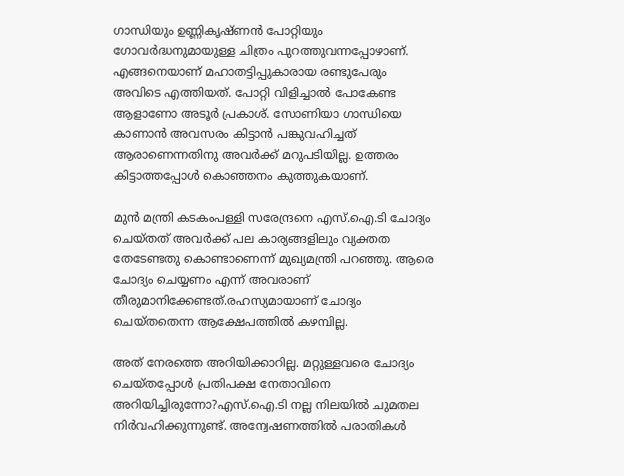ഗാന്ധിയും ഉണ്ണികൃഷ്ണൻ പോറ്റിയും ഗോവർദ്ധനുമായുള്ള ചിത്രം പുറത്തുവന്നപ്പോഴാണ്. എങ്ങനെയാണ് മഹാതട്ടിപ്പുകാരായ രണ്ടുപേരും അവിടെ എത്തിയത്. പോറ്റി വിളിച്ചാൽ പോകേണ്ട ആളാണോ അടൂർ പ്രകാശ്. സോണിയാ ഗാന്ധിയെ കാണാൻ അവസരം കിട്ടാൻ പങ്കുവഹിച്ചത് ആരാണെന്നതിനു അവർക്ക് മറുപടിയില്ല. ഉത്തരം കിട്ടാത്തപ്പോൾ കൊഞ്ഞനം കുത്തുകയാണ്.

മുൻ മന്ത്രി കടകംപള്ളി സരേന്ദ്രനെ എസ്‌.ഐ.ടി ചോദ്യം ചെയ്തത് അവർക്ക് പല കാര്യങ്ങളിലും വ്യക്തത തേടേണ്ടതു കൊണ്ടാണെന്ന് മുഖ്യമന്ത്രി പറഞ്ഞു. ആരെ ചോദ്യം ചെയ്യണം എന്ന് അവരാണ് തീരുമാനിക്കേണ്ടത്.രഹസ്യമായാണ് ചോദ്യം ചെയ്തതെന്ന ആക്ഷേപത്തിൽ കഴമ്പില്ല.

അത് നേരത്തെ അറിയിക്കാറില്ല. മറ്റുള്ളവരെ ചോദ്യം ചെയ്തപ്പോൾ പ്രതിപക്ഷ നേതാവിനെ അറിയിച്ചിരുന്നോ?എസ്‌.ഐ.ടി നല്ല നിലയിൽ ചുമതല നിർവഹിക്കുന്നുണ്ട്. അന്വേഷണത്തിൽ പരാതികൾ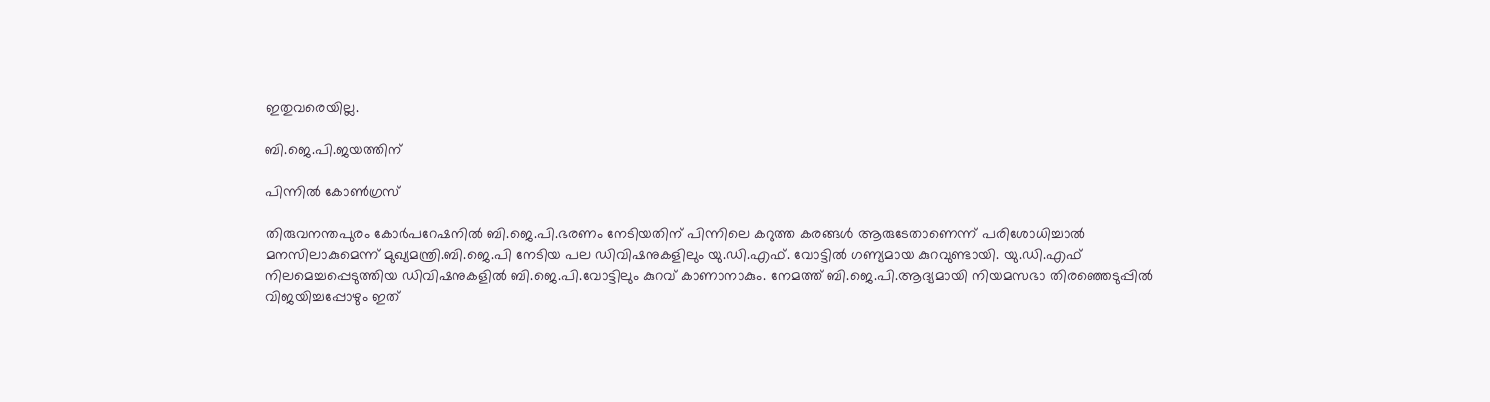ഇതുവരെയില്ല.

ബി.ജെ.പി.ജയത്തിന്

പിന്നിൽ കോൺഗ്രസ്

തിരുവനന്തപുരം കോർപറേഷനിൽ ബി.ജെ.പി.ഭരണം നേടിയതിന് പിന്നിലെ കറുത്ത കരങ്ങൾ ആരുടേതാണെന്ന് പരിശോധിച്ചാൽ മനസിലാകുമെന്ന് മുഖ്യമന്ത്രി.ബി.ജെ.പി നേടിയ പല ഡിവിഷനുകളിലും യു.ഡി.എഫ്. വോട്ടിൽ ഗണ്യമായ കുറവുണ്ടായി. യു.ഡി.എഫ് നിലമെച്ചപ്പെടുത്തിയ ഡിവിഷനുകളിൽ ബി.ജെ.പി.വോട്ടിലും കുറവ് കാണാനാകും. നേമത്ത് ബി.ജെ.പി.ആദ്യമായി നിയമസഭാ തിരഞ്ഞെടുപ്പിൽ വിജയിച്ചപ്പോഴും ഇത്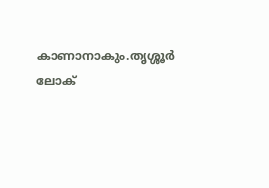കാണാനാകും.തൃശ്ശൂർ ലോക്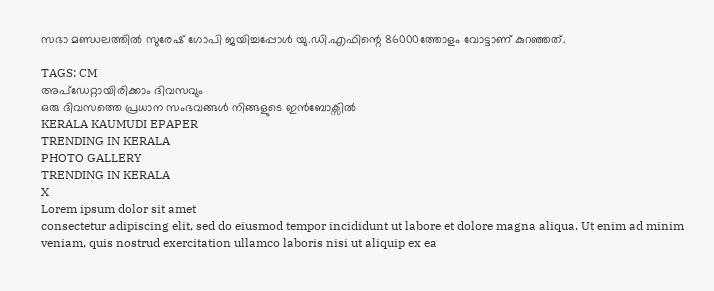സഭാ മണ്ഡലത്തിൽ സുരേഷ് ഗോപി ജയിച്ചപ്പോൾ യു.ഡി.എഫിന്റെ 86000ത്തോളം വോട്ടാണ് കുറഞ്ഞത്.

TAGS: CM
അപ്ഡേറ്റായിരിക്കാം ദിവസവും
ഒരു ദിവസത്തെ പ്രധാന സംഭവങ്ങൾ നിങ്ങളുടെ ഇൻബോക്സിൽ
KERALA KAUMUDI EPAPER
TRENDING IN KERALA
PHOTO GALLERY
TRENDING IN KERALA
X
Lorem ipsum dolor sit amet
consectetur adipiscing elit, sed do eiusmod tempor incididunt ut labore et dolore magna aliqua. Ut enim ad minim veniam, quis nostrud exercitation ullamco laboris nisi ut aliquip ex ea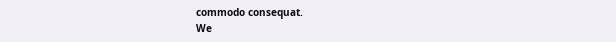commodo consequat.
We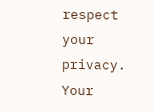respect your privacy. Your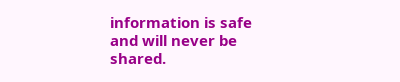information is safe and will never be shared.